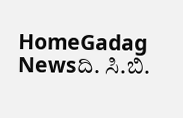HomeGadag Newsದಿ. ಸಿ.ಬಿ.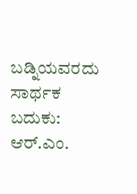ಬಡ್ನಿಯವರದು ಸಾರ್ಥಕ ಬದುಕು: ಆರ್.ಎಂ.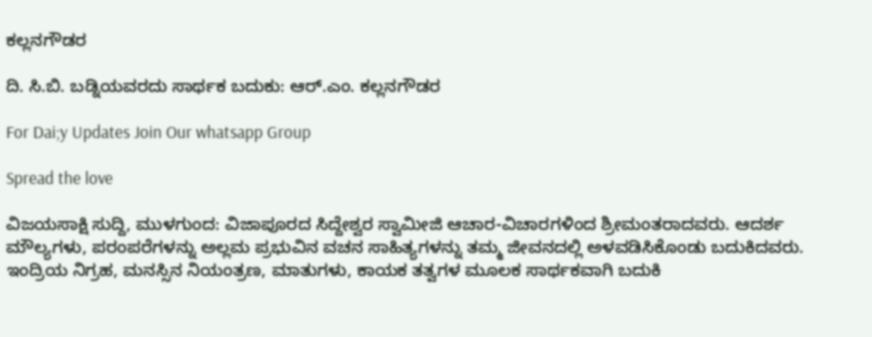ಕಲ್ಲನಗೌಡರ

ದಿ. ಸಿ.ಬಿ. ಬಡ್ನಿಯವರದು ಸಾರ್ಥಕ ಬದುಕು: ಆರ್.ಎಂ. ಕಲ್ಲನಗೌಡರ

For Dai;y Updates Join Our whatsapp Group

Spread the love

ವಿಜಯಸಾಕ್ಷಿ ಸುದ್ದಿ, ಮುಳಗುಂದ: ವಿಜಾಪೂರದ ಸಿದ್ದೇಶ್ವರ ಸ್ವಾಮೀಜಿ ಆಚಾರ-ವಿಚಾರಗಳಿಂದ ಶ್ರೀಮಂತರಾದವರು. ಆದರ್ಶ ಮೌಲ್ಯಗಳು, ಪರಂಪರೆಗಳನ್ನು ಅಲ್ಲಮ ಪ್ರಭುವಿನ ವಚನ ಸಾಹಿತ್ಯಗಳನ್ನು ತಮ್ಮ ಜೀವನದಲ್ಲಿ ಅಳವಡಿಸಿಕೊಂಡು ಬದುಕಿದವರು. ಇಂದ್ರಿಯ ನಿಗ್ರಹ, ಮನಸ್ಸಿನ ನಿಯಂತ್ರಣ, ಮಾತುಗಳು, ಕಾಯಕ ತತ್ವಗಳ ಮೂಲಕ ಸಾರ್ಥಕವಾಗಿ ಬದುಕಿ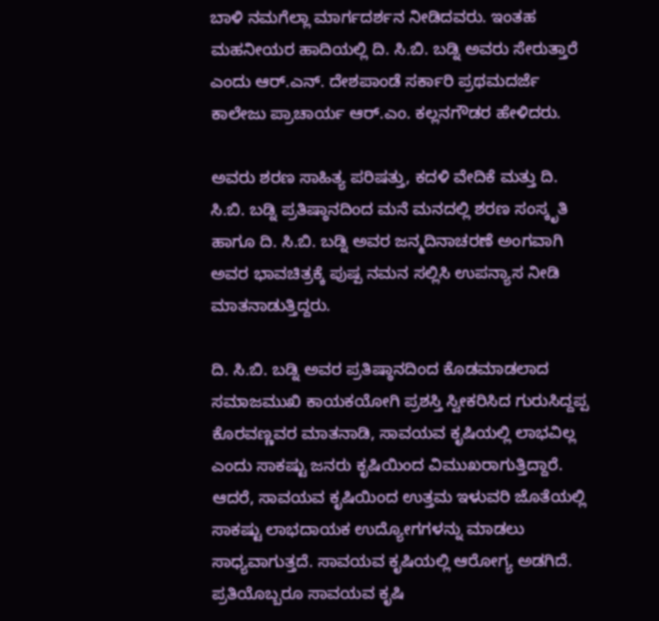ಬಾಳಿ ನಮಗೆಲ್ಲಾ ಮಾರ್ಗದರ್ಶನ ನೀಡಿದವರು. ಇಂತಹ ಮಹನೀಯರ ಹಾದಿಯಲ್ಲಿ ದಿ. ಸಿ.ಬಿ. ಬಡ್ನಿ ಅವರು ಸೇರುತ್ತಾರೆ ಎಂದು ಆರ್.ಎನ್. ದೇಶಪಾಂಡೆ ಸರ್ಕಾರಿ ಪ್ರಥಮದರ್ಜೆ ಕಾಲೇಜು ಪ್ರಾಚಾರ್ಯ ಆರ್.ಎಂ. ಕಲ್ಲನಗೌಡರ ಹೇಳಿದರು.

ಅವರು ಶರಣ ಸಾಹಿತ್ಯ ಪರಿಷತ್ತು, ಕದಳಿ ವೇದಿಕೆ ಮತ್ತು ದಿ. ಸಿ.ಬಿ. ಬಡ್ನಿ ಪ್ರತಿಷ್ಠಾನದಿಂದ ಮನೆ ಮನದಲ್ಲಿ ಶರಣ ಸಂಸ್ಕೃತಿ ಹಾಗೂ ದಿ. ಸಿ.ಬಿ. ಬಡ್ನಿ ಅವರ ಜನ್ಮದಿನಾಚರಣೆ ಅಂಗವಾಗಿ ಅವರ ಭಾವಚಿತ್ರಕ್ಕೆ ಪುಷ್ಪ ನಮನ ಸಲ್ಲಿಸಿ ಉಪನ್ಯಾಸ ನೀಡಿ ಮಾತನಾಡುತ್ತಿದ್ದರು.

ದಿ. ಸಿ.ಬಿ. ಬಡ್ನಿ ಅವರ ಪ್ರತಿಷ್ಠಾನದಿಂದ ಕೊಡಮಾಡಲಾದ ಸಮಾಜಮುಖಿ ಕಾಯಕಯೋಗಿ ಪ್ರಶಸ್ತಿ ಸ್ವೀಕರಿಸಿದ ಗುರುಸಿದ್ದಪ್ಪ ಕೊರವಣ್ಣವರ ಮಾತನಾಡಿ, ಸಾವಯವ ಕೃಷಿಯಲ್ಲಿ ಲಾಭವಿಲ್ಲ ಎಂದು ಸಾಕಷ್ಟು ಜನರು ಕೃಷಿಯಿಂದ ವಿಮುಖರಾಗುತ್ತಿದ್ದಾರೆ. ಆದರೆ, ಸಾವಯವ ಕೃಷಿಯಿಂದ ಉತ್ತಮ ಇಳುವರಿ ಜೊತೆಯಲ್ಲಿ ಸಾಕಷ್ಟು ಲಾಭದಾಯಕ ಉದ್ಯೋಗಗಳನ್ನು ಮಾಡಲು ಸಾಧ್ಯವಾಗುತ್ತದೆ. ಸಾವಯವ ಕೃಷಿಯಲ್ಲಿ ಆರೋಗ್ಯ ಅಡಗಿದೆ. ಪ್ರತಿಯೊಬ್ಬರೂ ಸಾವಯವ ಕೃಷಿ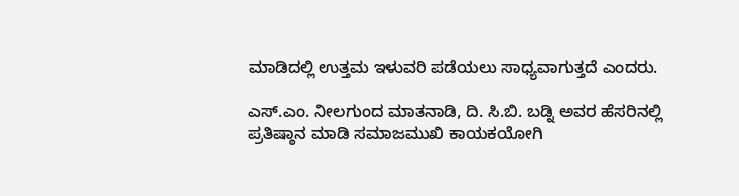ಮಾಡಿದಲ್ಲಿ ಉತ್ತಮ ಇಳುವರಿ ಪಡೆಯಲು ಸಾಧ್ಯವಾಗುತ್ತದೆ ಎಂದರು.

ಎಸ್.ಎಂ. ನೀಲಗುಂದ ಮಾತನಾಡಿ, ದಿ. ಸಿ.ಬಿ. ಬಡ್ನಿ ಅವರ ಹೆಸರಿನಲ್ಲಿ ಪ್ರತಿಷ್ಠಾನ ಮಾಡಿ ಸಮಾಜಮುಖಿ ಕಾಯಕಯೋಗಿ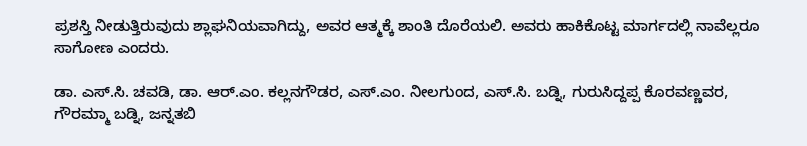ಪ್ರಶಸ್ತಿ ನೀಡುತ್ತಿರುವುದು ಶ್ಲಾಘನಿಯವಾಗಿದ್ದು, ಅವರ ಆತ್ಮಕ್ಕೆ ಶಾಂತಿ ದೊರೆಯಲಿ. ಅವರು ಹಾಕಿಕೊಟ್ಟ ಮಾರ್ಗದಲ್ಲಿ ನಾವೆಲ್ಲರೂ ಸಾಗೋಣ ಎಂದರು.

ಡಾ. ಎಸ್.ಸಿ. ಚವಡಿ, ಡಾ. ಆರ್.ಎಂ. ಕಲ್ಲನಗೌಡರ, ಎಸ್.ಎಂ. ನೀಲಗುಂದ, ಎಸ್.ಸಿ. ಬಡ್ನಿ, ಗುರುಸಿದ್ದಪ್ಪ ಕೊರವಣ್ಣವರ, ಗೌರಮ್ಮಾ ಬಡ್ನಿ, ಜನ್ನತಬಿ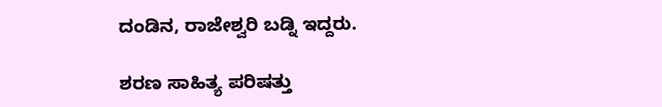ದಂಡಿನ, ರಾಜೇಶ್ವರಿ ಬಡ್ನಿ ಇದ್ದರು.

ಶರಣ ಸಾಹಿತ್ಯ ಪರಿಷತ್ತು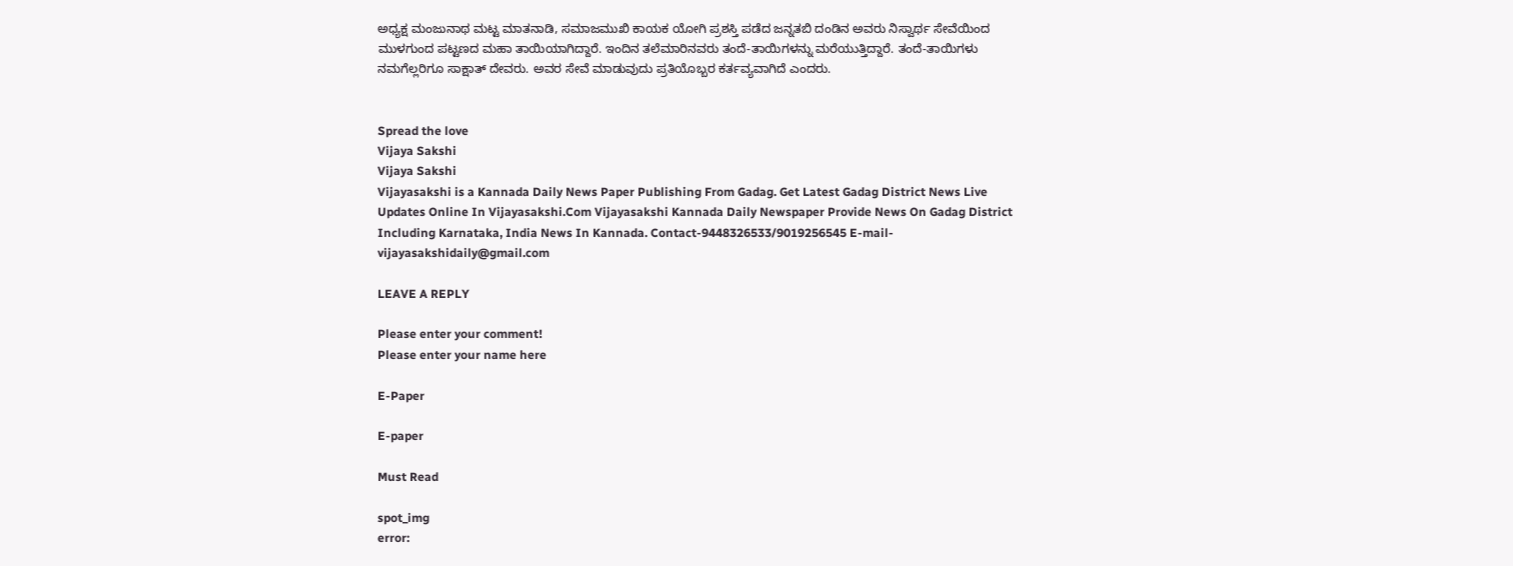ಅಧ್ಯಕ್ಷ ಮಂಜುನಾಥ ಮಟ್ಟ ಮಾತನಾಡಿ, ಸಮಾಜಮುಖಿ ಕಾಯಕ ಯೋಗಿ ಪ್ರಶಸ್ತಿ ಪಡೆದ ಜನ್ನತಬಿ ದಂಡಿನ ಅವರು ನಿಸ್ವಾರ್ಥ ಸೇವೆಯಿಂದ ಮುಳಗುಂದ ಪಟ್ಟಣದ ಮಹಾ ತಾಯಿಯಾಗಿದ್ದಾರೆ. ಇಂದಿನ ತಲೆಮಾರಿನವರು ತಂದೆ-ತಾಯಿಗಳನ್ನು ಮರೆಯುತ್ತಿದ್ದಾರೆ. ತಂದೆ-ತಾಯಿಗಳು ನಮಗೆಲ್ಲರಿಗೂ ಸಾಕ್ಷಾತ್ ದೇವರು. ಅವರ ಸೇವೆ ಮಾಡುವುದು ಪ್ರತಿಯೊಬ್ಬರ ಕರ್ತವ್ಯವಾಗಿದೆ ಎಂದರು.


Spread the love
Vijaya Sakshi
Vijaya Sakshi
Vijayasakshi is a Kannada Daily News Paper Publishing From Gadag. Get Latest Gadag District News Live Updates Online In Vijayasakshi.Com Vijayasakshi Kannada Daily Newspaper Provide News On Gadag District Including Karnataka, India News In Kannada. Contact-9448326533/9019256545 E-mail-vijayasakshidaily@gmail.com

LEAVE A REPLY

Please enter your comment!
Please enter your name here

E-Paper

E-paper

Must Read

spot_img
error: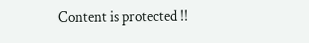Content is protected !!